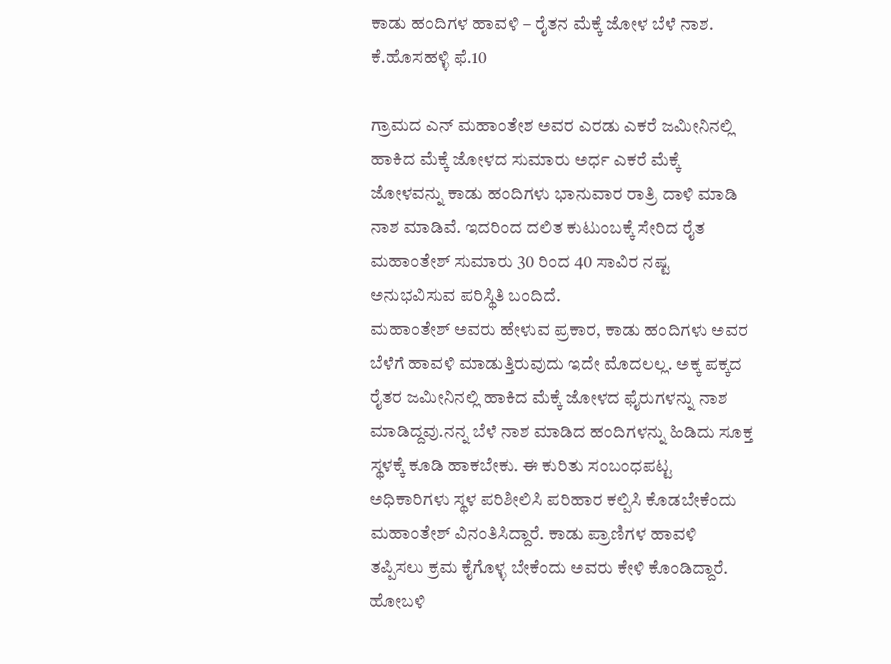ಕಾಡು ಹಂದಿಗಳ ಹಾವಳಿ – ರೈತನ ಮೆಕ್ಕೆ ಜೋಳ ಬೆಳೆ ನಾಶ.
ಕೆ.ಹೊಸಹಳ್ಳಿ ಫೆ.10

ಗ್ರಾಮದ ಎನ್ ಮಹಾಂತೇಶ ಅವರ ಎರಡು ಎಕರೆ ಜಮೀನಿನಲ್ಲಿ ಹಾಕಿದ ಮೆಕ್ಕೆ ಜೋಳದ ಸುಮಾರು ಅರ್ಧ ಎಕರೆ ಮೆಕ್ಕೆ ಜೋಳವನ್ನು ಕಾಡು ಹಂದಿಗಳು ಭಾನುವಾರ ರಾತ್ರಿ ದಾಳಿ ಮಾಡಿ ನಾಶ ಮಾಡಿವೆ. ಇದರಿಂದ ದಲಿತ ಕುಟುಂಬಕ್ಕೆ ಸೇರಿದ ರೈತ ಮಹಾಂತೇಶ್ ಸುಮಾರು 30 ರಿಂದ 40 ಸಾವಿರ ನಷ್ಟ ಅನುಭವಿಸುವ ಪರಿಸ್ಥಿತಿ ಬಂದಿದೆ.
ಮಹಾಂತೇಶ್ ಅವರು ಹೇಳುವ ಪ್ರಕಾರ, ಕಾಡು ಹಂದಿಗಳು ಅವರ ಬೆಳೆಗೆ ಹಾವಳಿ ಮಾಡುತ್ತಿರುವುದು ಇದೇ ಮೊದಲಲ್ಲ. ಅಕ್ಕ ಪಕ್ಕದ ರೈತರ ಜಮೀನಿನಲ್ಲಿ ಹಾಕಿದ ಮೆಕ್ಕೆ ಜೋಳದ ಫೈರುಗಳನ್ನು ನಾಶ ಮಾಡಿದ್ದವು.ನನ್ನ ಬೆಳೆ ನಾಶ ಮಾಡಿದ ಹಂದಿಗಳನ್ನು ಹಿಡಿದು ಸೂಕ್ತ ಸ್ಥಳಕ್ಕೆ ಕೂಡಿ ಹಾಕಬೇಕು. ಈ ಕುರಿತು ಸಂಬಂಧಪಟ್ಟ ಅಧಿಕಾರಿಗಳು ಸ್ಥಳ ಪರಿಶೀಲಿಸಿ ಪರಿಹಾರ ಕಲ್ಪಿಸಿ ಕೊಡಬೇಕೆಂದು ಮಹಾಂತೇಶ್ ವಿನಂತಿಸಿದ್ದಾರೆ. ಕಾಡು ಪ್ರಾಣಿಗಳ ಹಾವಳಿ ತಪ್ಪಿಸಲು ಕ್ರಮ ಕೈಗೊಳ್ಳ ಬೇಕೆಂದು ಅವರು ಕೇಳಿ ಕೊಂಡಿದ್ದಾರೆ.
ಹೋಬಳಿ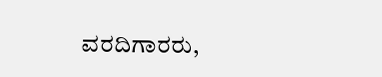ವರದಿಗಾರರು,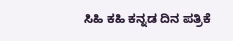ಸಿಹಿ ಕಹಿ ಕನ್ನಡ ದಿನ ಪತ್ರಿಕೆ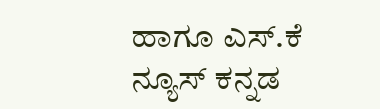ಹಾಗೂ ಎಸ್.ಕೆ ನ್ಯೂಸ್ ಕನ್ನಡ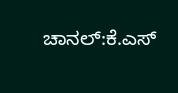ಚಾನಲ್:ಕೆ.ಎಸ್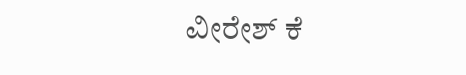ವೀರೇಶ್ ಕೆ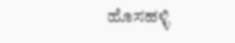ಹೊಸಹಳ್ಳಿ